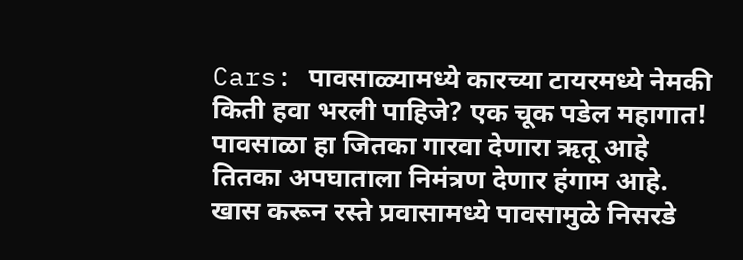Cars: पावसाळ्यामध्ये कारच्या टायरमध्ये नेमकी किती हवा भरली पाहिजे? एक चूक पडेल महागात!
पावसाळा हा जितका गारवा देणारा ऋतू आहे तितका अपघाताला निमंत्रण देणार हंगाम आहे. खास करून रस्ते प्रवासामध्ये पावसामुळे निसरडे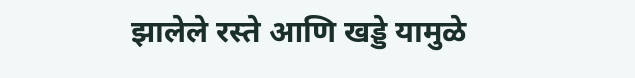झालेले रस्ते आणि खड्डे यामुळे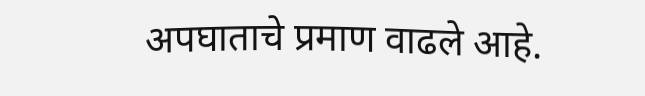अपघाताचे प्रमाण वाढले आहे.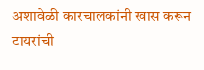अशावेळी कारचालकांनी खास करून टायरांची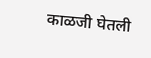काळजी घेतली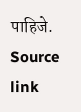पाहिजे. Source link